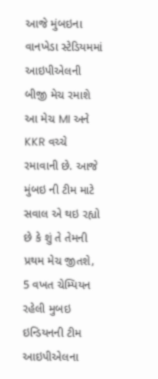આજે મુંબઇના વાનખેડા સ્ટેડિયમમાં આઇપીએલની બીજી મેચ રમાશે આ મેચ MI અને KKR વચ્ચે રમાવાની છે. આજે મુંબઇ ની ટીમ માટે સવાલ એ થઇ રહ્યો છે કે શું તે તેમની પ્રથમ મેચ જીતશે, 5 વખત ચેમ્પિયન રહેલી મુબઇ ઇન્ડિયનની ટીમ આઇપીએલના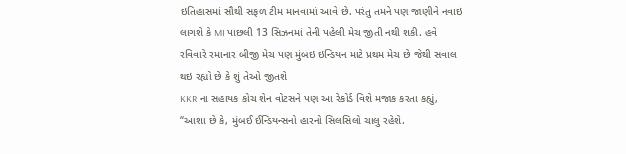ઇતિહાસમાં સૌથી સફળ ટીમ માનવામાં આવે છે. પરંતુ તમને પણ જાણીને નવાઇ લાગશે કે MI પાછલી 13 સિઝનમાં તેની પહેલી મેચ જીતી નથી શકી. હવે રવિવારે રમાનાર બીજી મેચ પણ મુંબઇ ઇન્ડિયન માટે પ્રથમ મેચ છે જેથી સવાલ થઇ રહ્યો છે કે શું તેઓ જીતશે
KKR ના સહાયક કોચ શેન વોટસને પણ આ રેકોર્ડ વિશે મજાક કરતા કહ્યું, “આશા છે કે, મુંબઈ ઈન્ડિયન્સનો હારનો સિલસિલો ચાલુ રહેશે.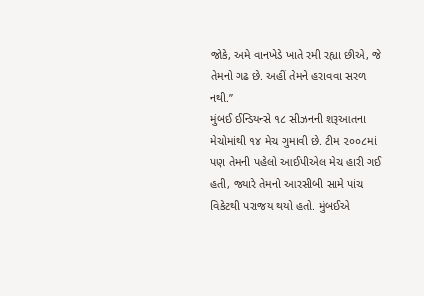જોકે, અમે વાનખેડે ખાતે રમી રહ્યા છીએ, જે તેમનો ગઢ છે. અહીં તેમને હરાવવા સરળ નથી.”
મુંબઈ ઈન્ડિયન્સે ૧૮ સીઝનની શરૂઆતના મેચોમાંથી ૧૪ મેચ ગુમાવી છે. ટીમ ૨૦૦૮માં પણ તેમની પહેલો આઈપીએલ મેચ હારી ગઈ હતી, જ્યારે તેમનો આરસીબી સામે પાંચ વિકેટથી પરાજય થયો હતો. મુંબઈએ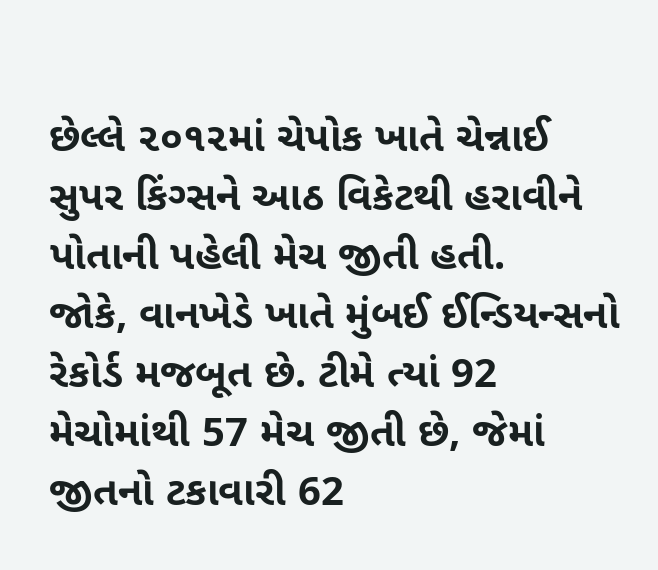છેલ્લે ૨૦૧૨માં ચેપોક ખાતે ચેન્નાઈ સુપર કિંગ્સને આઠ વિકેટથી હરાવીને પોતાની પહેલી મેચ જીતી હતી.
જોકે, વાનખેડે ખાતે મુંબઈ ઈન્ડિયન્સનો રેકોર્ડ મજબૂત છે. ટીમે ત્યાં 92 મેચોમાંથી 57 મેચ જીતી છે, જેમાં જીતનો ટકાવારી 62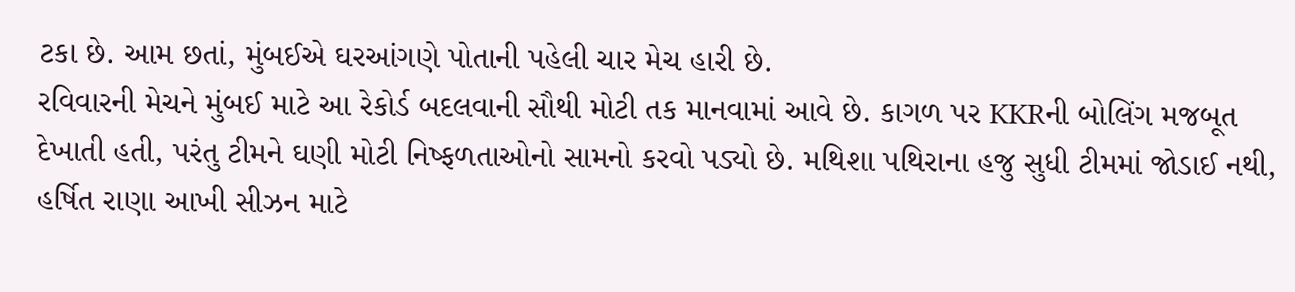ટકા છે. આમ છતાં, મુંબઈએ ઘરઆંગણે પોતાની પહેલી ચાર મેચ હારી છે.
રવિવારની મેચને મુંબઈ માટે આ રેકોર્ડ બદલવાની સૌથી મોટી તક માનવામાં આવે છે. કાગળ પર KKRની બોલિંગ મજબૂત દેખાતી હતી, પરંતુ ટીમને ઘણી મોટી નિષ્ફળતાઓનો સામનો કરવો પડ્યો છે. મથિશા પથિરાના હજુ સુધી ટીમમાં જોડાઈ નથી, હર્ષિત રાણા આખી સીઝન માટે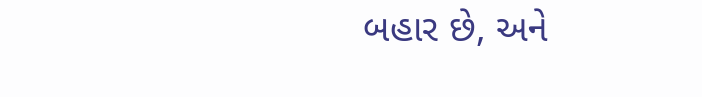બહાર છે, અને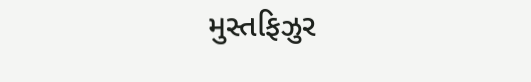મુસ્તફિઝુર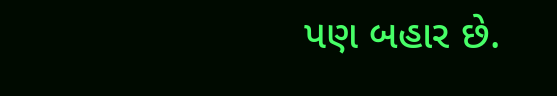પણ બહાર છે.